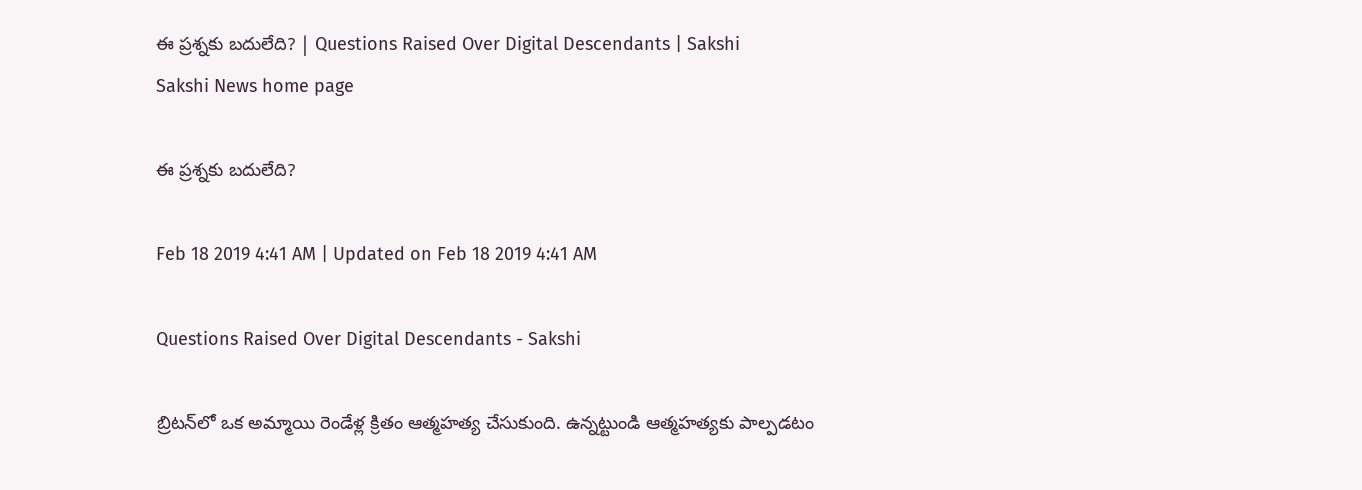ఈ ప్రశ్నకు బదులేది? | Questions Raised Over Digital Descendants | Sakshi
Sakshi News home page

ఈ ప్రశ్నకు బదులేది?

Feb 18 2019 4:41 AM | Updated on Feb 18 2019 4:41 AM

Questions Raised Over Digital Descendants - Sakshi

బ్రిటన్‌లో ఒక అమ్మాయి రెండేళ్ల క్రితం ఆత్మహత్య చేసుకుంది. ఉన్నట్టుండి ఆత్మహత్యకు పాల్పడటం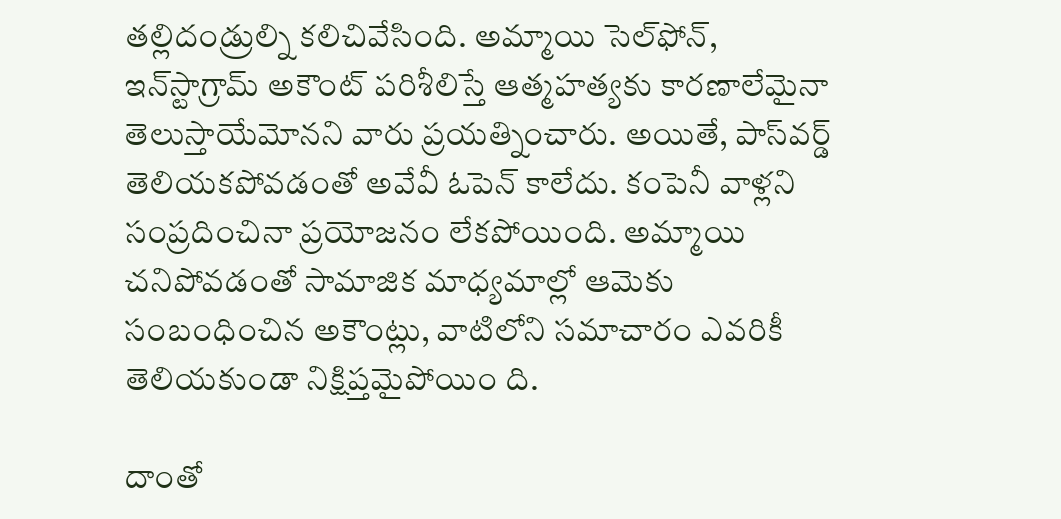తల్లిదండ్రుల్ని కలిచివేసింది. అమ్మాయి సెల్‌ఫోన్, ఇన్‌స్టాగ్రామ్‌ అకౌంట్‌ పరిశీలిస్తే ఆత్మహత్యకు కారణాలేమైనా తెలుస్తాయేమోనని వారు ప్రయత్నించారు. అయితే, పాస్‌వర్డ్‌ తెలియకపోవడంతో అవేవీ ఓపెన్‌ కాలేదు. కంపెనీ వాళ్లని సంప్రదించినా ప్రయోజనం లేకపోయింది. అమ్మాయి చనిపోవడంతో సామాజిక మాధ్యమాల్లో ఆమెకు సంబంధించిన అకౌంట్లు, వాటిలోని సమాచారం ఎవరికీ తెలియకుండా నిక్షిప్తమైపోయిం ది.

దాంతో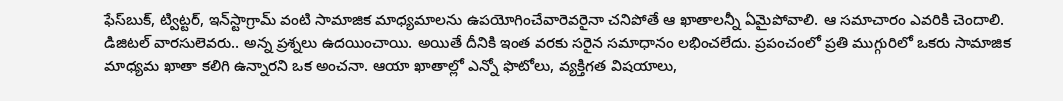ఫేస్‌బుక్, ట్విట్టర్, ఇన్‌స్టాగ్రామ్‌ వంటి సామాజిక మాధ్యమాలను ఉపయోగించేవారెవరైనా చనిపోతే ఆ ఖాతాలన్నీ ఏమైపోవాలి. ఆ సమాచారం ఎవరికి చెందాలి. డిజిటల్‌ వారసులెవరు.. అన్న ప్రశ్నలు ఉదయించాయి. అయితే దీనికి ఇంత వరకు సరైన సమాధానం లభించలేదు. ప్రపంచంలో ప్రతి ముగ్గురిలో ఒకరు సామాజిక మాధ్యమ ఖాతా కలిగి ఉన్నారని ఒక అంచనా. ఆయా ఖాతాల్లో ఎన్నో ఫొటోలు, వ్యక్తిగత విషయాలు,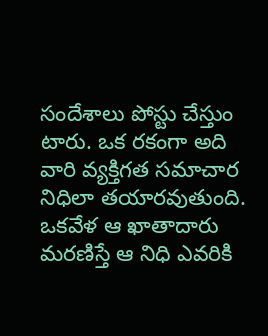సందేశాలు పోస్టు చేస్తుం టారు. ఒక రకంగా అది వారి వ్యక్తిగత సమాచార నిధిలా తయారవుతుంది. ఒకవేళ ఆ ఖాతాదారు మరణిస్తే ఆ నిధి ఎవరికి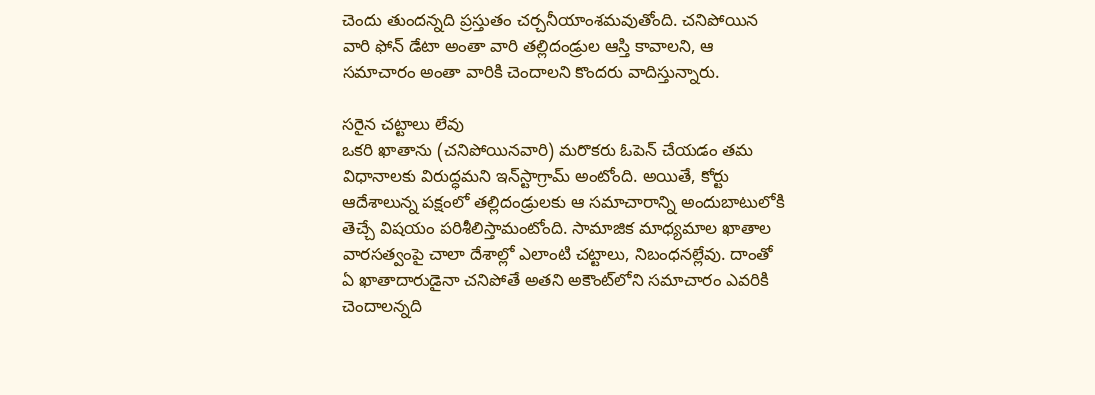చెందు తుందన్నది ప్రస్తుతం చర్చనీయాంశమవుతోంది. చనిపోయిన వారి ఫోన్‌ డేటా అంతా వారి తల్లిదండ్రుల ఆస్తి కావాలని, ఆ సమాచారం అంతా వారికి చెందాలని కొందరు వాదిస్తున్నారు.

సరైన చట్టాలు లేవు
ఒకరి ఖాతాను (చనిపోయినవారి) మరొకరు ఓపెన్‌ చేయడం తమ విధానాలకు విరుద్ధమని ఇన్‌స్టాగ్రామ్‌ అంటోంది. అయితే, కోర్టు ఆదేశాలున్న పక్షంలో తల్లిదండ్రులకు ఆ సమాచారాన్ని అందుబాటులోకి తెచ్చే విషయం పరిశీలిస్తామంటోంది. సామాజిక మాధ్యమాల ఖాతాల వారసత్వంపై చాలా దేశాల్లో ఎలాంటి చట్టాలు, నిబంధనల్లేవు. దాంతో ఏ ఖాతాదారుడైనా చనిపోతే అతని అకౌంట్‌లోని సమాచారం ఎవరికి చెందాలన్నది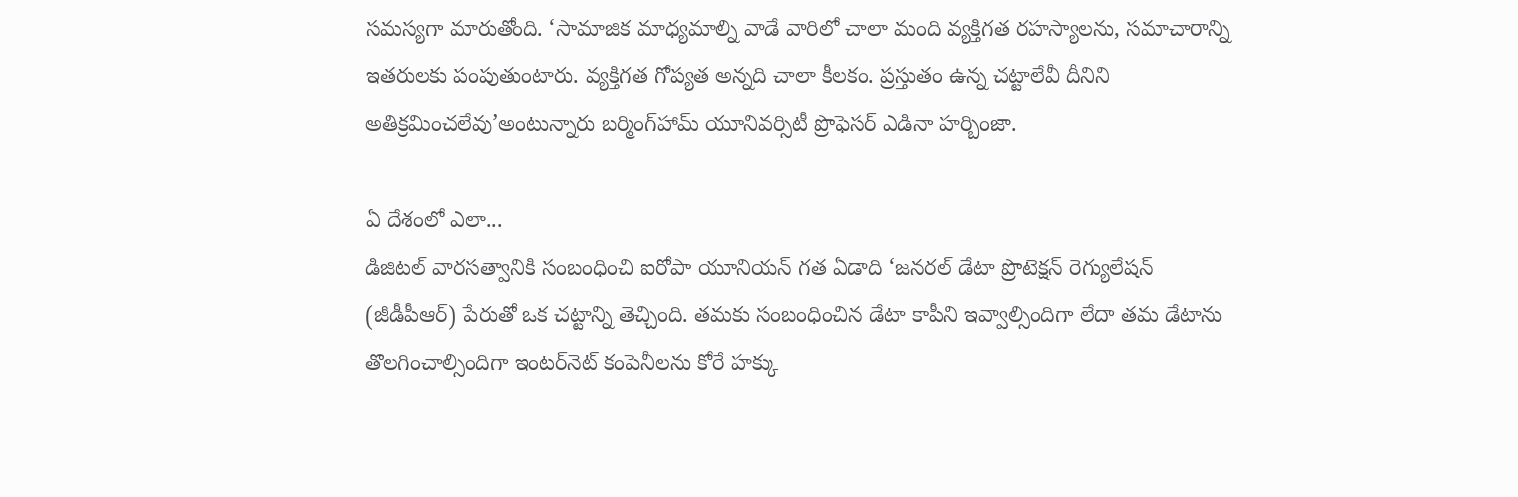సమస్యగా మారుతోంది. ‘సామాజిక మాధ్యమాల్ని వాడే వారిలో చాలా మంది వ్యక్తిగత రహస్యాలను, సమాచారాన్ని ఇతరులకు పంపుతుంటారు. వ్యక్తిగత గోప్యత అన్నది చాలా కీలకం. ప్రస్తుతం ఉన్న చట్టాలేవీ దీనిని అతిక్రమించలేవు’అంటున్నారు బర్మింగ్‌హామ్‌ యూనివర్సిటీ ప్రొఫెసర్‌ ఎడినా హర్బింజా.

ఏ దేశంలో ఎలా...
డిజిటల్‌ వారసత్వానికి సంబంధించి ఐరోపా యూనియన్‌ గత ఏడాది ‘జనరల్‌ డేటా ప్రొటెక్షన్‌ రెగ్యులేషన్‌ (జీడీపీఆర్‌) పేరుతో ఒక చట్టాన్ని తెచ్చింది. తమకు సంబంధించిన డేటా కాపీని ఇవ్వాల్సిందిగా లేదా తమ డేటాను తొలగించాల్సిందిగా ఇంటర్‌నెట్‌ కంపెనీలను కోరే హక్కు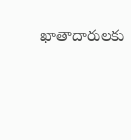ఖాతాదారులకు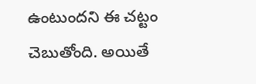ఉంటుందని ఈ చట్టం చెబుతోంది. అయితే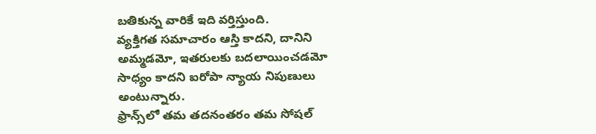బతికున్న వారికే ఇది వర్తిస్తుంది.
వ్యక్తిగత సమాచారం ఆస్తి కాదని, దానిని అమ్మడమో, ఇతరులకు బదలాయించడమో సాధ్యం కాదని ఐరోపా న్యాయ నిపుణులు అంటున్నారు.
ఫ్రాన్స్‌లో తమ తదనంతరం తమ సోషల్‌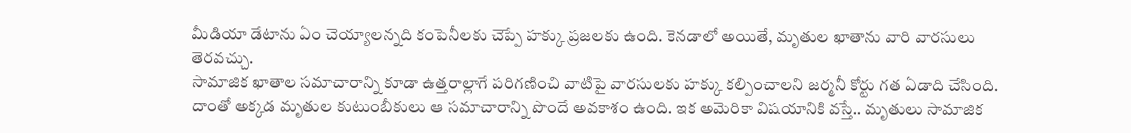మీడియా డేటాను ఏం చెయ్యాలన్నది కంపెనీలకు చెప్పే హక్కు ప్రజలకు ఉంది. కెనడాలో అయితే, మృతుల ఖాతాను వారి వారసులు తెరవచ్చు.
సామాజిక ఖాతాల సమాచారాన్ని కూడా ఉత్తరాల్లాగే పరిగణించి వాటిపై వారసులకు హక్కు కల్పించాలని జర్మనీ కోర్టు గత ఏడాది చేసింది. దాంతో అక్కడ మృతుల కుటుంబీకులు ఆ సమాచారాన్ని పొందే అవకాశం ఉంది. ఇక అమెరికా విషయానికి వస్తే.. మృతులు సామాజిక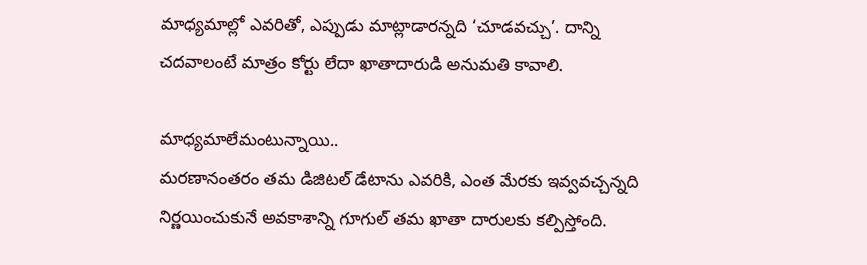మాధ్యమాల్లో ఎవరితో, ఎప్పుడు మాట్లాడారన్నది ‘చూడవచ్చు’. దాన్ని చదవాలంటే మాత్రం కోర్టు లేదా ఖాతాదారుడి అనుమతి కావాలి.

మాధ్యమాలేమంటున్నాయి..
మరణానంతరం తమ డిజిటల్‌ డేటాను ఎవరికి, ఎంత మేరకు ఇవ్వవచ్చన్నది నిర్ణయించుకునే అవకాశాన్ని గూగుల్‌ తమ ఖాతా దారులకు కల్పిస్తోంది.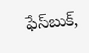ఫేస్‌బుక్,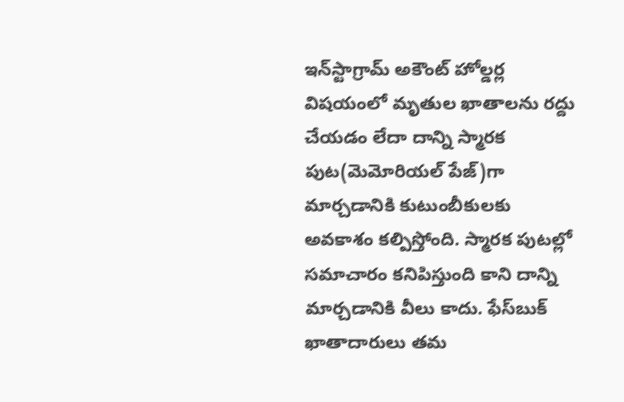ఇన్‌స్టాగ్రామ్‌ అకౌంట్‌ హోల్డర్ల విషయంలో మృతుల ఖాతాలను రద్దు చేయడం లేదా దాన్ని స్మారక పుట(మెమోరియల్‌ పేజ్‌)గా మార్చడానికి కుటుంబీకులకు అవకాశం కల్పిస్తోంది. స్మారక పుటల్లో సమాచారం కనిపిస్తుంది కాని దాన్ని మార్చడానికి వీలు కాదు. ఫేస్‌బుక్‌ ఖాతాదారులు తమ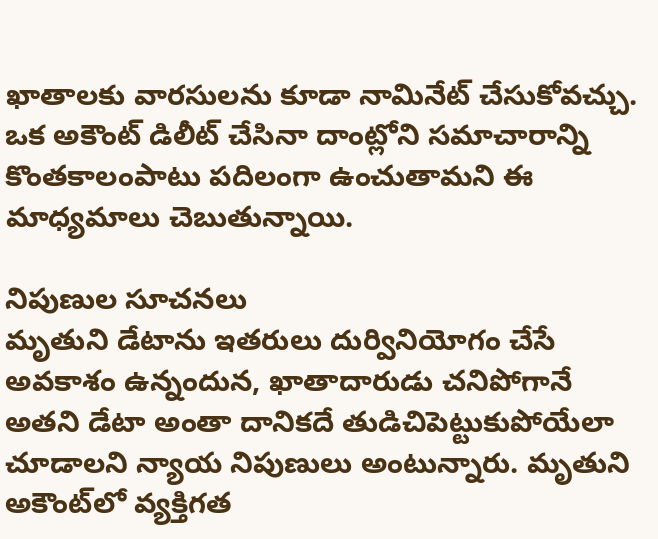ఖాతాలకు వారసులను కూడా నామినేట్‌ చేసుకోవచ్చు. ఒక అకౌంట్‌ డిలీట్‌ చేసినా దాంట్లోని సమాచారాన్ని కొంతకాలంపాటు పదిలంగా ఉంచుతామని ఈ మాధ్యమాలు చెబుతున్నాయి.

నిపుణుల సూచనలు
మృతుని డేటాను ఇతరులు దుర్వినియోగం చేసే అవకాశం ఉన్నందున, ఖాతాదారుడు చనిపోగానే అతని డేటా అంతా దానికదే తుడిచిపెట్టుకుపోయేలా చూడాలని న్యాయ నిపుణులు అంటున్నారు. మృతుని అకౌంట్‌లో వ్యక్తిగత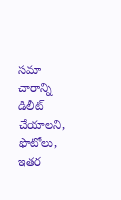సమా చారాన్ని డిలీట్‌ చేయాలని, ఫొటోలు, ఇతర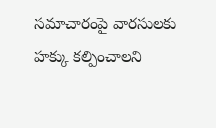సమాచారంపై వారసులకు హక్కు కల్పించాలని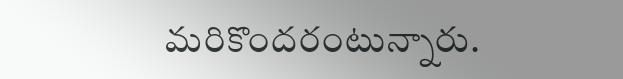మరికొందరంటున్నారు.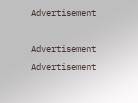Advertisement

Advertisement
Advertisement